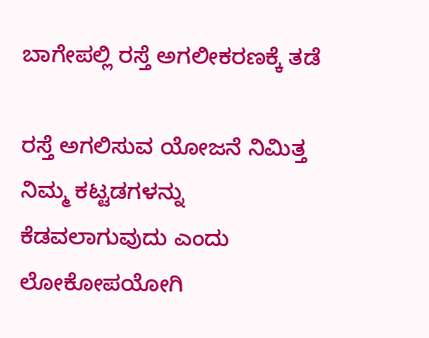ಬಾಗೇಪಲ್ಲಿ ರಸ್ತೆ ಅಗಲೀಕರಣಕ್ಕೆ ತಡೆ

ರಸ್ತೆ ಅಗಲಿಸುವ ಯೋಜನೆ ನಿಮಿತ್ತ ನಿಮ್ಮ ಕಟ್ಟಡಗಳನ್ನು ಕೆಡವಲಾಗುವುದು ಎಂದು ಲೋಕೋಪಯೋಗಿ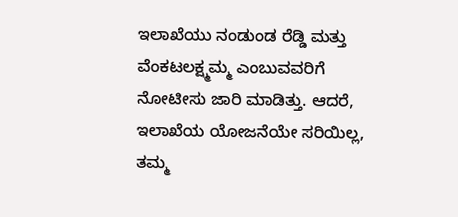ಇಲಾಖೆಯು ನಂಡುಂಡ ರೆಡ್ಡಿ ಮತ್ತು ವೆಂಕಟಲಕ್ಷ್ಮಮ್ಮ ಎಂಬುವವರಿಗೆ ನೋಟೀಸು ಜಾರಿ ಮಾಡಿತ್ತು. ಆದರೆ, ಇಲಾಖೆಯ ಯೋಜನೆಯೇ ಸರಿಯಿಲ್ಲ, ತಮ್ಮ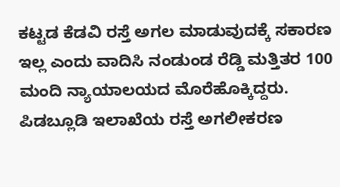ಕಟ್ಟಡ ಕೆಡವಿ ರಸ್ತೆ ಅಗಲ ಮಾಡುವುದಕ್ಕೆ ಸಕಾರಣ ಇಲ್ಲ ಎಂದು ವಾದಿಸಿ ನಂಡುಂಡ ರೆಡ್ಡಿ ಮತ್ತಿತರ 100 ಮಂದಿ ನ್ಯಾಯಾಲಯದ ಮೊರೆಹೊಕ್ಕಿದ್ದರು. ಪಿಡಬ್ಲೂಡಿ ಇಲಾಖೆಯ ರಸ್ತೆ ಅಗಲೀಕರಣ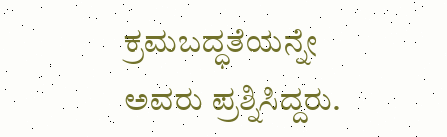ಕ್ರಮಬದ್ಧತೆಯನ್ನೇ ಅವರು ಪ್ರಶ್ನಿಸಿದ್ದರು.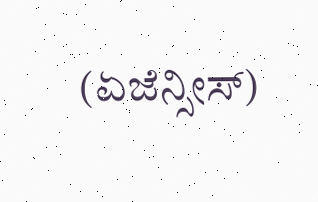(ಏಜೆನ್ಸೀಸ್)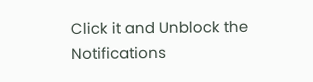Click it and Unblock the Notifications